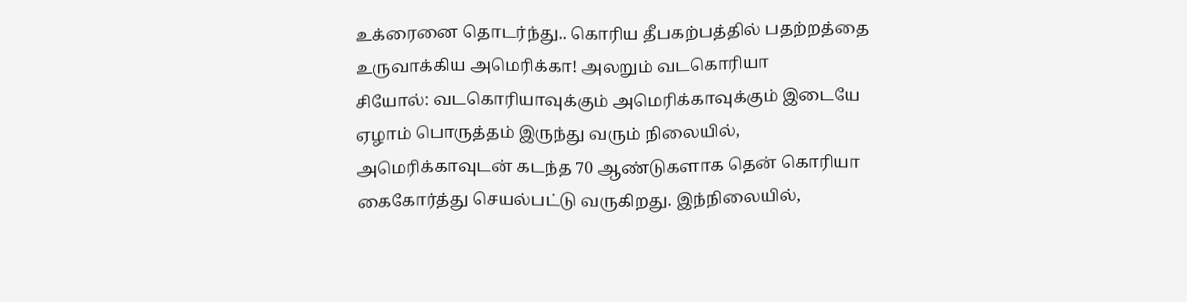உக்ரைனை தொடர்ந்து.. கொரிய தீபகற்பத்தில் பதற்றத்தை உருவாக்கிய அமெரிக்கா! அலறும் வடகொரியா
சியோல்: வடகொரியாவுக்கும் அமெரிக்காவுக்கும் இடையே ஏழாம் பொருத்தம் இருந்து வரும் நிலையில், அமெரிக்காவுடன் கடந்த 70 ஆண்டுகளாக தென் கொரியா கைகோர்த்து செயல்பட்டு வருகிறது. இந்நிலையில்,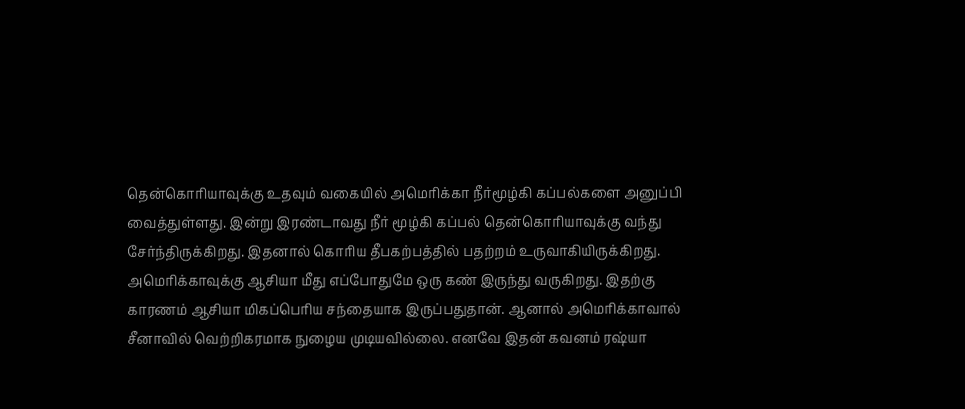தென்கொரியாவுக்கு உதவும் வகையில் அமெரிக்கா நீர்மூழ்கி கப்பல்களை அனுப்பி வைத்துள்ளது. இன்று இரண்டாவது நீர் மூழ்கி கப்பல் தென்கொரியாவுக்கு வந்து சேர்ந்திருக்கிறது. இதனால் கொரிய தீபகற்பத்தில் பதற்றம் உருவாகியிருக்கிறது.
அமெரிக்காவுக்கு ஆசியா மீது எப்போதுமே ஒரு கண் இருந்து வருகிறது. இதற்கு காரணம் ஆசியா மிகப்பெரிய சந்தையாக இருப்பதுதான். ஆனால் அமெரிக்காவால் சீனாவில் வெற்றிகரமாக நுழைய முடியவில்லை. எனவே இதன் கவனம் ரஷ்யா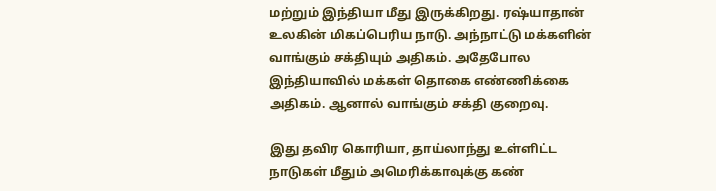மற்றும் இந்தியா மீது இருக்கிறது. ரஷ்யாதான் உலகின் மிகப்பெரிய நாடு. அந்நாட்டு மக்களின் வாங்கும் சக்தியும் அதிகம். அதேபோல இந்தியாவில் மக்கள் தொகை எண்ணிக்கை அதிகம். ஆனால் வாங்கும் சக்தி குறைவு.

இது தவிர கொரியா, தாய்லாந்து உள்ளிட்ட நாடுகள் மீதும் அமெரிக்காவுக்கு கண்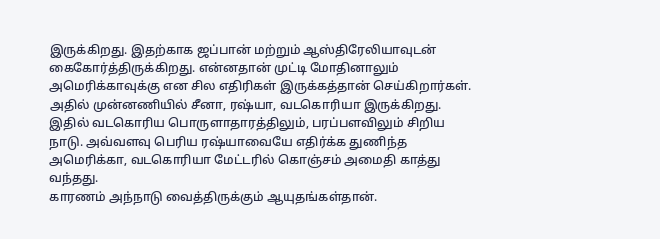இருக்கிறது. இதற்காக ஜப்பான் மற்றும் ஆஸ்திரேலியாவுடன் கைகோர்த்திருக்கிறது. என்னதான் முட்டி மோதினாலும் அமெரிக்காவுக்கு என சில எதிரிகள் இருக்கத்தான் செய்கிறார்கள். அதில் முன்னணியில் சீனா, ரஷ்யா, வடகொரியா இருக்கிறது. இதில் வடகொரிய பொருளாதாரத்திலும், பரப்பளவிலும் சிறிய நாடு. அவ்வளவு பெரிய ரஷ்யாவையே எதிர்க்க துணிந்த அமெரிக்கா, வடகொரியா மேட்டரில் கொஞ்சம் அமைதி காத்து வந்தது.
காரணம் அந்நாடு வைத்திருக்கும் ஆயுதங்கள்தான்.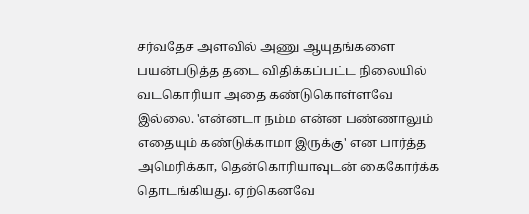சர்வதேச அளவில் அணு ஆயுதங்களை பயன்படுத்த தடை விதிக்கப்பட்ட நிலையில் வடகொரியா அதை கண்டுகொள்ளவே இல்லை. 'என்னடா நம்ம என்ன பண்ணாலும் எதையும் கண்டுக்காமா இருக்கு' என பார்த்த அமெரிக்கா, தென்கொரியாவுடன் கைகோர்க்க தொடங்கியது. ஏற்கெனவே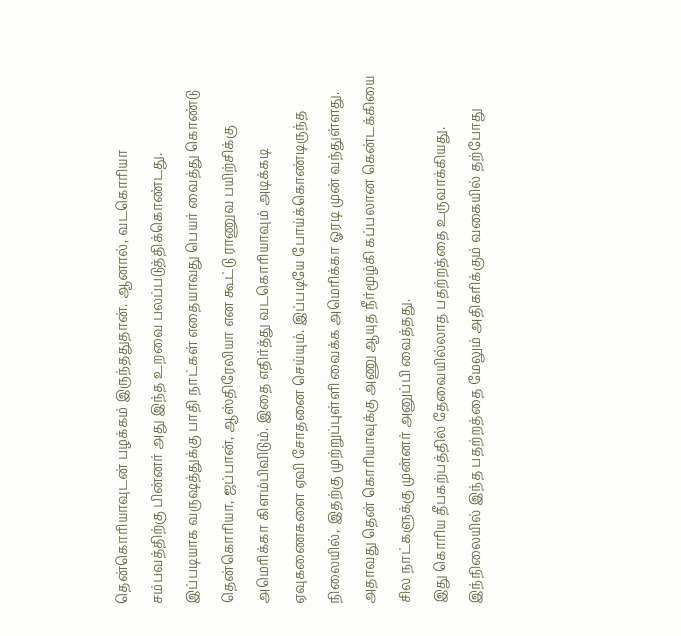தென்கொரியாவுடன் பழக்கம் இருந்ததுதான். ஆனால், வடகொரியா சம்பவத்திற்கு பின்னர் அது இந்த உறவை பலப்படுத்திக்கொண்டது.
இப்படியாக வருஷத்துக்கு பாதி நாட்கள் எதையாவது பெயர் வைத்து கொண்டு தென்கொரியா, ஜப்பான், ஆஸ்திரேலியா என கூட்டு ராணுவ பயிற்சிக்கு அமெரிக்கா கிளம்பிவிடும். இதை எதிர்த்து வடகொரியாவும் அடிக்கடி ஏவுகணைகளை ஏவி சோதனை செய்யும். இப்படியே போய்க்கொண்டிருந்த நிலையில், இதற்கு முற்றுப்புள்ளி வைக்க அமெரிக்கா ஓரடி முன் வந்துள்ளது. அதாவது தென் கொரியாவுக்கு அணு ஆயுத நீர்மூழ்கி கப்பலான கென்டக்கியை சில நாட்களுக்கு முன்னர் அனுப்பி வைத்தது.
இது கொரிய தீபகற்பத்தில் தேவையில்லாத பதற்றத்தை உருவாக்கியது. இந்நிலையில் இந்த பதற்றத்தை மேலும் அதிகரிக்கும் வகையில் தற்போது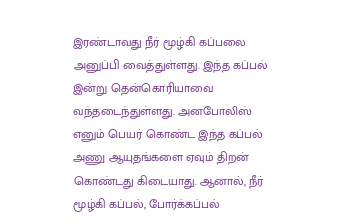இரண்டாவது நீர் மூழ்கி கப்பலை அனுப்பி வைத்துள்ளது. இந்த கப்பல் இன்று தென்கொரியாவை வந்தடைந்துள்ளது. அனபோலிஸ் எனும் பெயர் கொண்ட இந்த கப்பல் அணு ஆயுதங்களை ஏவும் திறன் கொண்டது கிடையாது. ஆனால், நீர் மூழ்கி கப்பல், போர்க்கப்பல்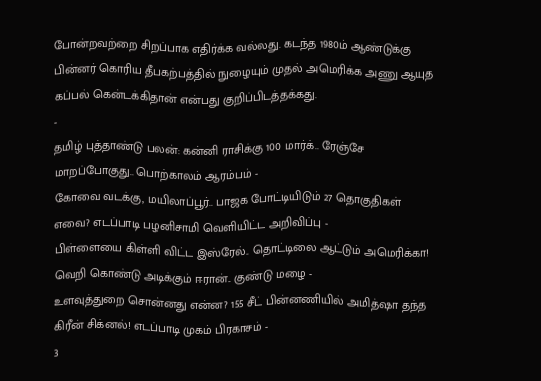போன்றவற்றை சிறப்பாக எதிர்க்க வல்லது. கடந்த 1980ம் ஆண்டுக்கு பின்னர் கொரிய தீபகற்பத்தில் நுழையும் முதல் அமெரிக்க அணு ஆயுத கப்பல் கென்டக்கிதான் என்பது குறிப்பிடத்தக்கது.
-
தமிழ் புத்தாண்டு பலன்: கன்னி ராசிக்கு 100 மார்க்.. ரேஞ்சே மாறப்போகுது.. பொற்காலம் ஆரம்பம் -
கோவை வடக்கு, மயிலாப்பூர்.. பாஜக போட்டியிடும் 27 தொகுதிகள் எவை? எடப்பாடி பழனிசாமி வெளியிட்ட அறிவிப்பு -
பிள்ளையை கிள்ளி விட்ட இஸ்ரேல்.. தொட்டிலை ஆட்டும் அமெரிக்கா! வெறி கொண்டு அடிக்கும் ஈரான்.. குண்டு மழை -
உளவுத்துறை சொன்னது என்ன? 155 சீட் பின்னணியில் அமித்ஷா தந்த கிரீன் சிக்னல்! எடப்பாடி முகம் பிரகாசம் -
3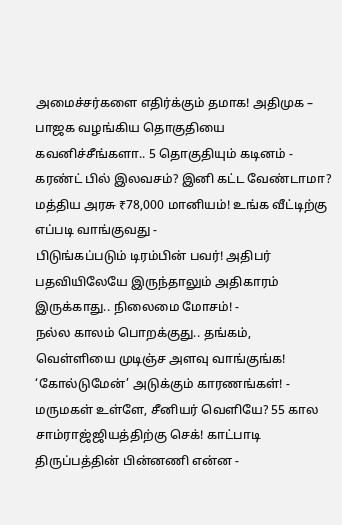அமைச்சர்களை எதிர்க்கும் தமாக! அதிமுக – பாஜக வழங்கிய தொகுதியை கவனிச்சீங்களா.. 5 தொகுதியும் கடினம் -
கரண்ட் பில் இலவசம்? இனி கட்ட வேண்டாமா? மத்திய அரசு ₹78,000 மானியம்! உங்க வீட்டிற்கு எப்படி வாங்குவது -
பிடுங்கப்படும் டிரம்பின் பவர்! அதிபர் பதவியிலேயே இருந்தாலும் அதிகாரம் இருக்காது.. நிலைமை மோசம்! -
நல்ல காலம் பொறக்குது.. தங்கம், வெள்ளியை முடிஞ்ச அளவு வாங்குங்க! ‘கோல்டுமேன்’ அடுக்கும் காரணங்கள்! -
மருமகள் உள்ளே, சீனியர் வெளியே? 55 கால சாம்ராஜ்ஜியத்திற்கு செக்! காட்பாடி திருப்பத்தின் பின்னணி என்ன -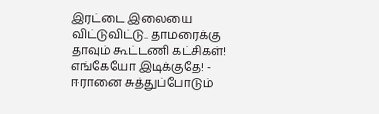இரட்டை இலையை விட்டுவிட்டு.. தாமரைக்கு தாவும் கூட்டணி கட்சிகள்! எங்கேயோ இடிக்குதே! -
ஈரானை சுத்துப்போடும்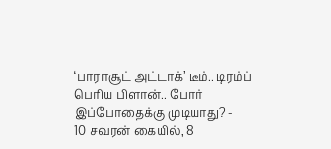‘பாராசூட் அட்டாக்’ டீம்.. டிரம்ப் பெரிய பிளான்.. போர் இப்போதைக்கு முடியாது? -
10 சவரன் கையில், 8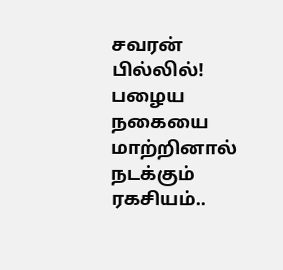சவரன் பில்லில்! பழைய நகையை மாற்றினால் நடக்கும் ரகசியம்..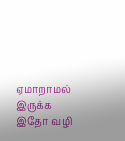ஏமாறாமல் இருக்க இதோ வழி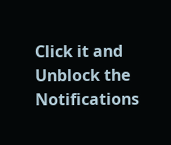Click it and Unblock the Notifications